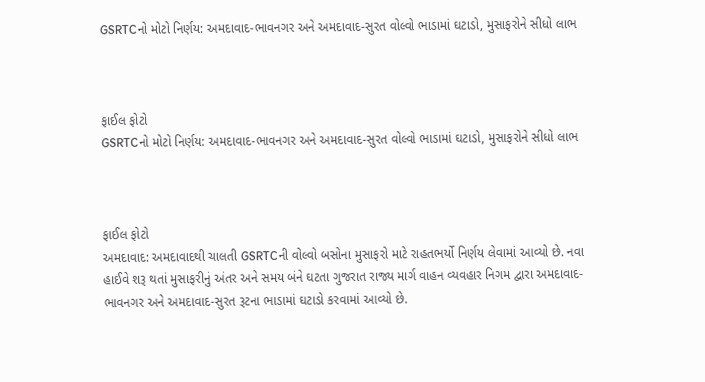GSRTCનો મોટો નિર્ણય: અમદાવાદ-ભાવનગર અને અમદાવાદ-સુરત વોલ્વો ભાડામાં ઘટાડો, મુસાફરોને સીધો લાભ



ફાઈલ ફોટો
GSRTCનો મોટો નિર્ણય: અમદાવાદ-ભાવનગર અને અમદાવાદ-સુરત વોલ્વો ભાડામાં ઘટાડો, મુસાફરોને સીધો લાભ



ફાઈલ ફોટો
અમદાવાદ: અમદાવાદથી ચાલતી GSRTCની વોલ્વો બસોના મુસાફરો માટે રાહતભર્યો નિર્ણય લેવામાં આવ્યો છે. નવા હાઈવે શરૂ થતાં મુસાફરીનું અંતર અને સમય બંને ઘટતા ગુજરાત રાજ્ય માર્ગ વાહન વ્યવહાર નિગમ દ્વારા અમદાવાદ-ભાવનગર અને અમદાવાદ-સુરત રૂટના ભાડામાં ઘટાડો કરવામાં આવ્યો છે.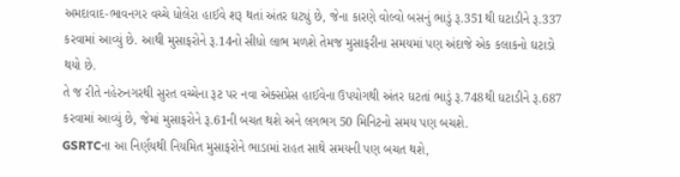અમદાવાદ-ભાવનગર વચ્ચે ધોલેરા હાઈવે શરૂ થતાં અંતર ઘટ્યું છે, જેના કારણે વોલ્વો બસનું ભાડું રૂ.351થી ઘટાડીને રૂ.337 કરવામાં આવ્યું છે. આથી મુસાફરોને રૂ.14નો સીધો લાભ મળશે તેમજ મુસાફરીના સમયમાં પણ અંદાજે એક કલાકનો ઘટાડો થયો છે.
તે જ રીતે નહેરુનગરથી સુરત વચ્ચેના રૂટ પર નવા એક્સપ્રેસ હાઈવેના ઉપયોગથી અંતર ઘટતાં ભાડું રૂ.748થી ઘટાડીને રૂ.687 કરવામાં આવ્યું છે, જેમાં મુસાફરોને રૂ.61ની બચત થશે અને લગભગ 50 મિનિટનો સમય પણ બચશે.
GSRTCના આ નિર્ણયથી નિયમિત મુસાફરોને ભાડામાં રાહત સાથે સમયની પણ બચત થશે,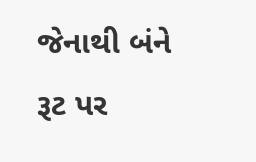જેનાથી બંને રૂટ પર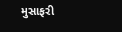મુસાફરી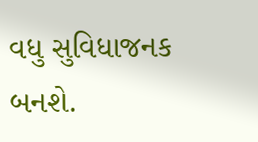વધુ સુવિધાજનક બનશે.